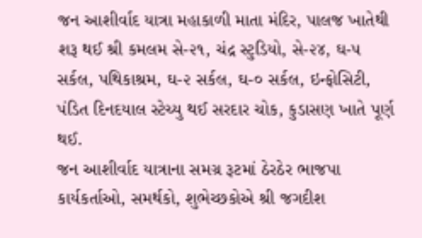જન આશીર્વાદ યાત્રા મહાકાળી માતા મંદિર, પાલજ ખાતેથી શરૂ થઈ શ્રી કમલમ સે-૨૧, ચંદ્ર સ્ટુડિયો, સે-૨૪, ઘ-૫ સર્કલ, પથિકાશ્રમ, ઘ-૨ સર્કલ, ઘ-૦ સર્કલ, ઇન્ફોસિટી, પંડિત દિનદયાલ સ્ટેચ્યુ થઈ સરદાર ચોક, કુડાસણ ખાતે પૂર્ણ થઈ.
જન આશીર્વાદ યાત્રાના સમગ્ર રૂટમાં ઠેરઠેર ભાજપા કાર્યકર્તાઓ, સમર્થકો, શુભેચ્છકોએ શ્રી જગદીશ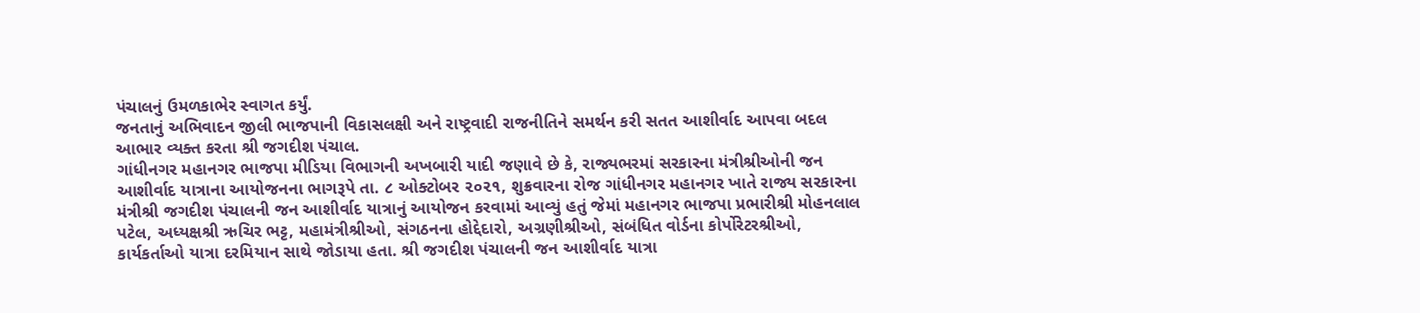પંચાલનું ઉમળકાભેર સ્વાગત કર્યું.
જનતાનું અભિવાદન જીલી ભાજપાની વિકાસલક્ષી અને રાષ્ટ્રવાદી રાજનીતિને સમર્થન કરી સતત આશીર્વાદ આપવા બદલ આભાર વ્યક્ત કરતા શ્રી જગદીશ પંચાલ.
ગાંધીનગર મહાનગર ભાજપા મીડિયા વિભાગની અખબારી યાદી જણાવે છે કે, રાજ્યભરમાં સરકારના મંત્રીશ્રીઓની જન આશીર્વાદ યાત્રાના આયોજનના ભાગરૂપે તા. ૮ ઓક્ટોબર ૨૦૨૧, શુક્રવારના રોજ ગાંધીનગર મહાનગર ખાતે રાજ્ય સરકારના મંત્રીશ્રી જગદીશ પંચાલની જન આશીર્વાદ યાત્રાનું આયોજન કરવામાં આવ્યું હતું જેમાં મહાનગર ભાજપા પ્રભારીશ્રી મોહનલાલ પટેલ, અધ્યક્ષશ્રી ઋચિર ભટ્ટ, મહામંત્રીશ્રીઓ, સંગઠનના હોદ્દેદારો, અગ્રણીશ્રીઓ, સંબંધિત વોર્ડના કોર્પોરેટરશ્રીઓ, કાર્યકર્તાઓ યાત્રા દરમિયાન સાથે જોડાયા હતા. શ્રી જગદીશ પંચાલની જન આશીર્વાદ યાત્રા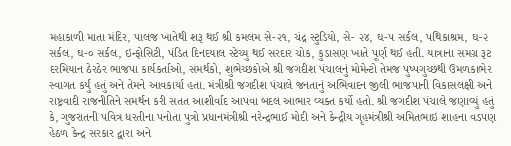મહાકાળી માતા મંદિર, પાલજ ખાતેથી શરૂ થઈ શ્રી કમલમ સે-૨૧, ચંદ્ર સ્ટુડિયો, સે- ૨૪, ઘ-૫ સર્કલ, પથિકાશ્રમ, ઘ-૨ સર્કલ, ઘ-૦ સર્કલ, ઇન્ફોસિટી, પંડિત દિનદયાલ સ્ટેચ્યુ થઈ સરદાર ચોક, કુડાસણ ખાતે પૂર્ણ થઈ હતી. યાત્રાના સમગ્ર રૂટ દરમિયાન ઠેરઠેર ભાજપા કાર્યકર્તાઓ, સમર્થકો, શુભેચ્છકોએ શ્રી જગદીશ પંચાલનું મોમેન્ટો તેમજ પુષ્પગુચ્છથી ઉમળકાભેર સ્વાગત કર્યું હતું અને તેમને આવકાર્યા હતા. મંત્રીશ્રી જગદીશ પંચાલે જનતાનું અભિવાદન જીલી ભાજપાની વિકાસલક્ષી અને રાષ્ટ્રવાદી રાજનીતિને સમર્થન કરી સતત આશીર્વાદ આપવા બદલ આભાર વ્યક્ત કર્યો હતો. શ્રી જગદીશ પંચાલે જણાવ્યું હતું કે, ગુજરાતની પવિત્ર ધરતીના પનોતા પુત્રો પ્રધાનમંત્રીશ્રી નરેન્દ્રભાઈ મોદી અને કેન્દ્રીય ગૃહમંત્રીશ્રી અમિતભાઇ શાહના વડપણ હેઠળ કેન્દ્ર સરકાર દ્વારા અને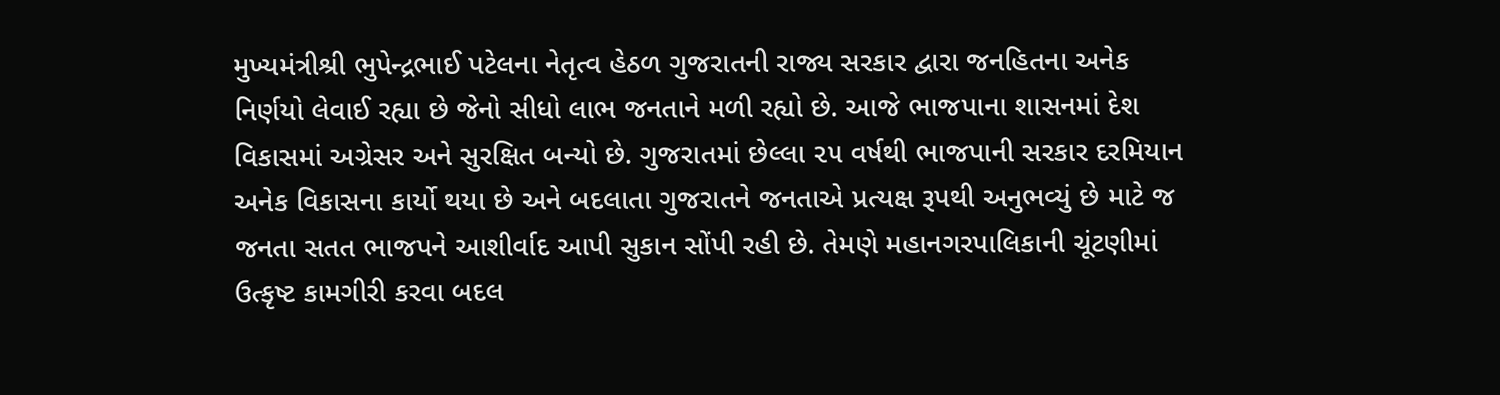મુખ્યમંત્રીશ્રી ભુપેન્દ્રભાઈ પટેલના નેતૃત્વ હેઠળ ગુજરાતની રાજ્ય સરકાર દ્વારા જનહિતના અનેક નિર્ણયો લેવાઈ રહ્યા છે જેનો સીધો લાભ જનતાને મળી રહ્યો છે. આજે ભાજપાના શાસનમાં દેશ વિકાસમાં અગ્રેસર અને સુરક્ષિત બન્યો છે. ગુજરાતમાં છેલ્લા ૨૫ વર્ષથી ભાજપાની સરકાર દરમિયાન અનેક વિકાસના કાર્યો થયા છે અને બદલાતા ગુજરાતને જનતાએ પ્રત્યક્ષ રૂપથી અનુભવ્યું છે માટે જ જનતા સતત ભાજપને આશીર્વાદ આપી સુકાન સોંપી રહી છે. તેમણે મહાનગરપાલિકાની ચૂંટણીમાં ઉત્કૃષ્ટ કામગીરી કરવા બદલ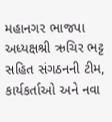મહાનગર ભાજપા અધ્યક્ષશ્રી ઋચિર ભટ્ટ સહિત સંગઠનની ટીમ, કાર્યકર્તાઓ અને નવા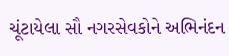ચૂંટાયેલા સૌ નગરસેવકોને અભિનંદન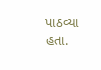પાઠવ્યા હતા.